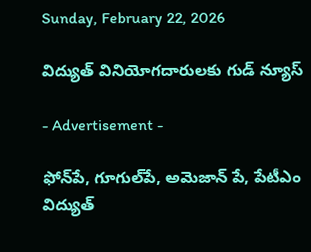Sunday, February 22, 2026

విద్యుత్ వినియోగదారులకు గుడ్ న్యూస్

- Advertisement -

ఫోన్‌పే, గూగుల్‌పే, అమెజాన్ పే, పేటీఎం
విద్యుత్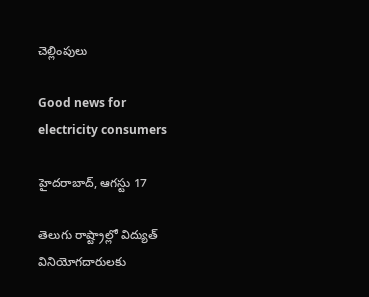చెల్లింపులు

Good news for electricity consumers

హైదరాబాద్, ఆగస్టు 17

తెలుగు రాష్ట్రాల్లో విద్యుత్ వినియోగదారులకు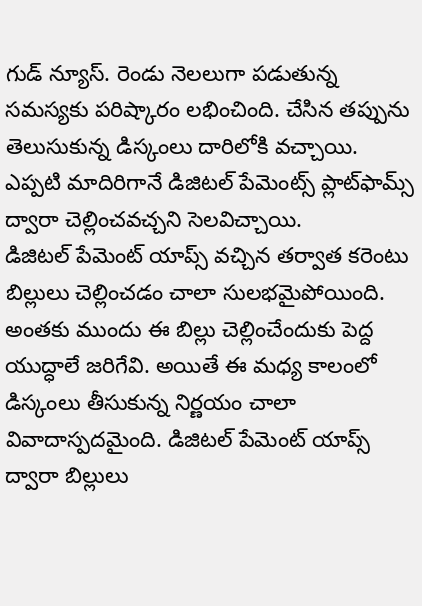గుడ్ న్యూస్. రెండు నెలలుగా పడుతున్న సమస్యకు పరిష్కారం లభించింది. చేసిన తప్పును తెలుసుకున్న డిస్కంలు దారిలోకి వచ్చాయి. ఎప్పటి మాదిరిగానే డిజిటల్ పేమెంట్స్ ప్లాట్‌ఫామ్స్ ద్వారా చెల్లించవచ్చని సెలవిచ్చాయి.
డిజిటల్ పేమెంట్ యాప్స్ వచ్చిన తర్వాత కరెంటు బిల్లులు చెల్లించడం చాలా సులభమైపోయింది. అంతకు ముందు ఈ బిల్లు చెల్లించేందుకు పెద్ద యుద్ధాలే జరిగేవి. అయితే ఈ మధ్య కాలంలో డిస్కంలు తీసుకున్న నిర్ణయం చాలా వివాదాస్పదమైంది. డిజిటల్ పేమెంట్ యాప్స్ ద్వారా బిల్లులు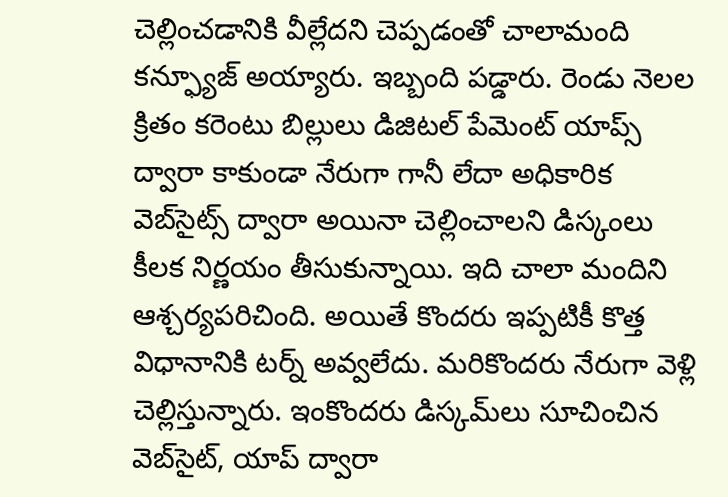చెల్లించడానికి వీల్లేదని చెప్పడంతో చాలామంది కన్ఫ్యూజ్ అయ్యారు. ఇబ్బంది పడ్డారు. రెండు నెలల క్రితం కరెంటు బిల్లులు డిజిటల్ పేమెంట్ యాప్స్ ద్వారా కాకుండా నేరుగా గానీ లేదా అధికారిక వెబ్‌సైట్స్ ద్వారా అయినా చెల్లించాలని డిస్కంలు  కీలక నిర్ణయం తీసుకున్నాయి. ఇది చాలా మందిని ఆశ్చర్యపరిచింది. అయితే కొందరు ఇప్పటికీ కొత్త విధానానికి టర్న్ అవ్వలేదు. మరికొందరు నేరుగా వెళ్లి చెల్లిస్తున్నారు. ఇంకొందరు డిస్కమ్‌లు సూచించిన వెబ్‌సైట్‌, యాప్‌ ద్వారా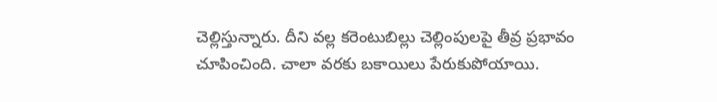చెల్లిస్తున్నారు. దీని వల్ల కరెంటుబిల్లు చెల్లింపులపై తీవ్ర ప్రభావం చూపించింది. చాలా వరకు బకాయిలు పేరుకుపోయాయి.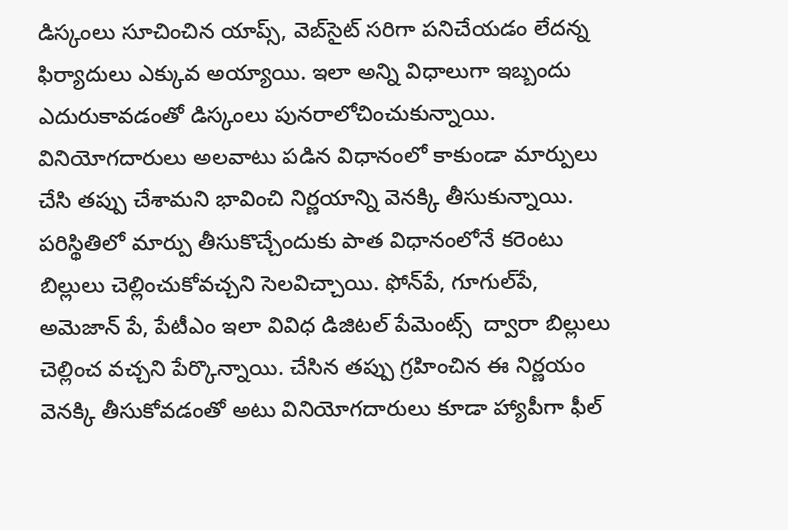డిస్కంలు సూచించిన యాప్స్, వెబ్‌సైట్ సరిగా పనిచేయడం లేదన్న ఫిర్యాదులు ఎక్కువ అ‌య్యాయి. ఇలా అన్ని విధాలుగా ఇబ్బందు ఎదురుకావడంతో డిస్కంలు పునరాలోచించుకున్నాయి. వినియోగదారులు అలవాటు పడిన విధానంలో కాకుండా మార్పులు చేసి తప్పు చేశామని భావించి నిర్ణయాన్ని వెనక్కి తీసుకున్నాయి. పరిస్థితిలో మార్పు తీసుకొచ్చేందుకు పాత విధానంలోనే కరెంటు బిల్లులు చెల్లించుకోవచ్చని సెలవిచ్చాయి. ఫోన్‌పే, గూగుల్‌పే, అమెజాన్ పే, పేటీఎం ఇలా వివిధ డిజిటల్ పేమెంట్స్  ద్వారా బిల్లులు చెల్లించ వచ్చని పేర్కొన్నాయి. చేసిన తప్పు గ్రహించిన ఈ నిర్ణయం వెనక్కి తీసుకోవడంతో అటు వినియోగదారులు కూడా హ్యాపీగా ఫీల్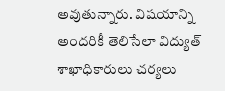అవుతున్నారు. విషయాన్ని అందరికీ తెలిసేలా విద్యుత్ శాఖాధికారులు చర్యలు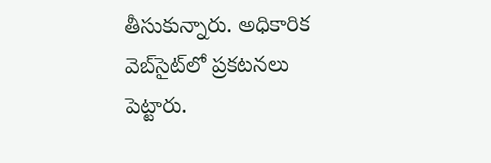తీసుకున్నారు. అధికారిక వెబ్‌సైట్‌లో ప్రకటనలు పెట్టారు.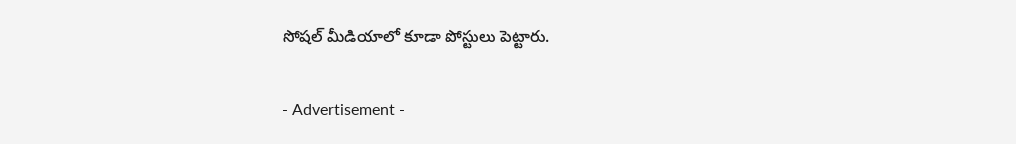సోషల్ మీడియాలో కూడా పోస్టులు పెట్టారు.

- Advertisement -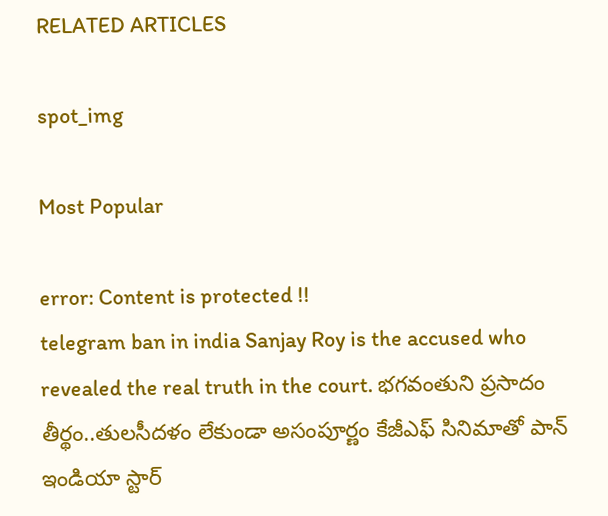RELATED ARTICLES

spot_img

Most Popular

error: Content is protected !!
telegram ban in india Sanjay Roy is the accused who revealed the real truth in the court. భగవంతుని ప్రసాదం తీర్థం..తులసీదళం లేకుండా అసంపూర్ణం కేజీఎఫ్ సినిమాతో పాన్ ఇండియా స్టార్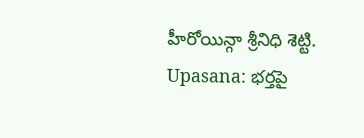హీరోయిన్గా శ్రీనిధి శెట్టి. Upasana: భర్తపై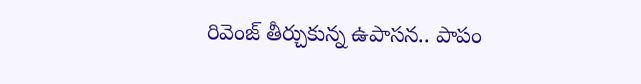రివెంజ్ తీర్చుకున్న ఉపాసన.. పాపం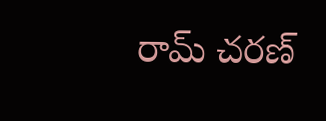రామ్ చరణ్